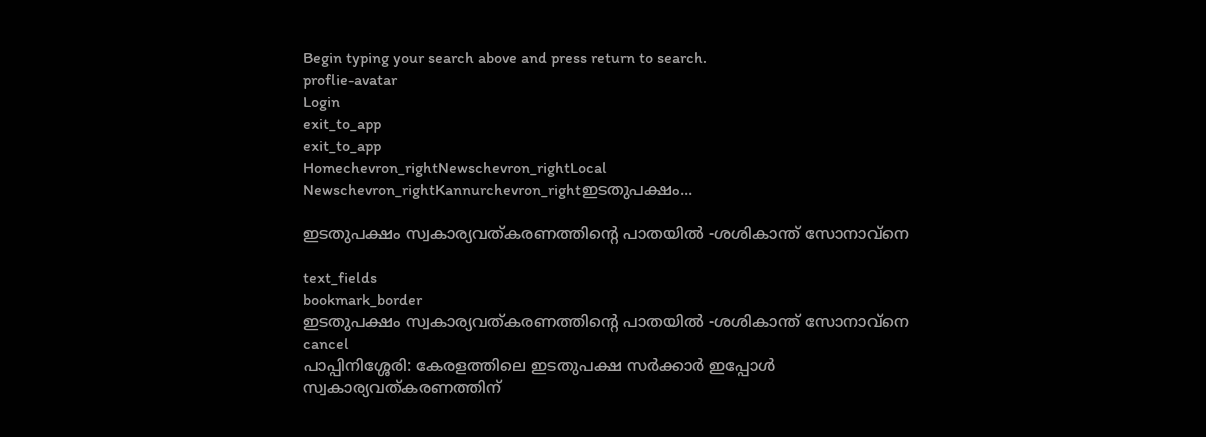Begin typing your search above and press return to search.
proflie-avatar
Login
exit_to_app
exit_to_app
Homechevron_rightNewschevron_rightLocal Newschevron_rightKannurchevron_rightഇടതുപക്ഷം...

ഇടതുപക്ഷം സ്വകാര്യവത്കരണത്തിന്‍റെ പാതയിൽ -ശശികാന്ത് സോനാവ്നെ

text_fields
bookmark_border
ഇടതുപക്ഷം സ്വകാര്യവത്കരണത്തിന്‍റെ പാതയിൽ -ശശികാന്ത് സോനാവ്നെ
cancel
പാപ്പിനിശ്ശേരി: കേരളത്തിലെ ഇടതുപക്ഷ സർക്കാർ ഇപ്പോൾ സ്വകാര്യവത്കരണത്തിന്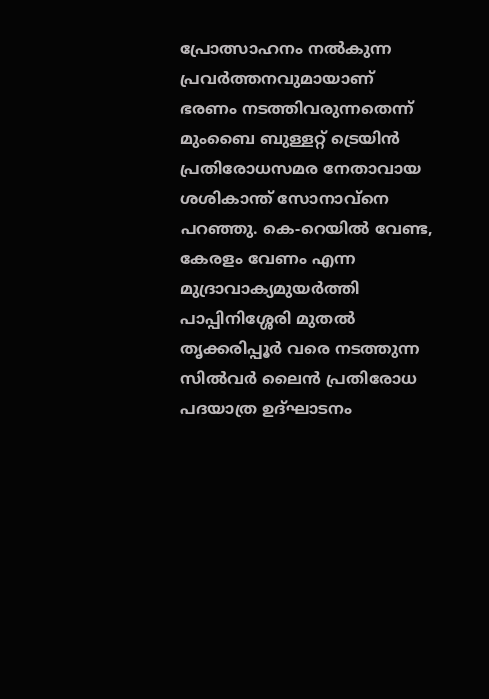പ്രോത്സാഹനം നൽകുന്ന പ്രവർത്തനവുമായാണ് ഭരണം നടത്തിവരുന്നതെന്ന് മുംബൈ ബുള്ളറ്റ് ട്രെയിൻ പ്രതിരോധസമര നേതാവായ ശശികാന്ത് സോനാവ്നെ പറഞ്ഞു. കെ-റെയിൽ വേണ്ട, കേരളം വേണം എന്ന മുദ്രാവാക്യമുയർത്തി പാപ്പിനിശ്ശേരി മുതൽ തൃക്കരിപ്പൂർ വരെ നടത്തുന്ന സിൽവർ ലൈൻ പ്രതിരോധ പദയാത്ര ഉദ്ഘാടനം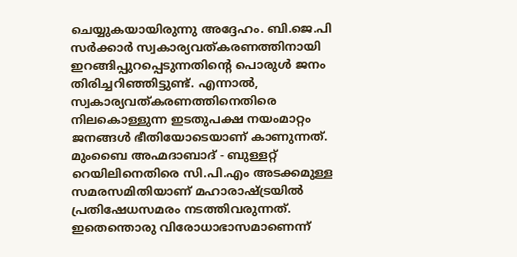ചെയ്യുകയായിരുന്നു അദ്ദേഹം. ബി.ജെ.പി സർക്കാർ സ്വകാര്യവത്കരണത്തിനായി ഇറങ്ങിപ്പുറപ്പെടുന്നതിന്റെ പൊരുൾ ജനം തിരിച്ചറിഞ്ഞിട്ടുണ്ട്. എന്നാൽ, സ്വകാര്യവത്കരണത്തിനെതിരെ നിലകൊള്ളുന്ന ഇടതുപക്ഷ നയംമാറ്റം ജനങ്ങൾ ഭീതിയോടെയാണ് കാണുന്നത്. മുംബൈ അഹ്മദാബാദ് - ബുള്ളറ്റ് റെയിലിനെതിരെ സി.പി.എം അടക്കമുള്ള സമരസമിതിയാണ് മഹാരാഷ്ട്രയിൽ പ്രതിഷേധസമരം നടത്തിവരുന്നത്. ഇതെന്തൊരു വിരോധാഭാസമാണെന്ന്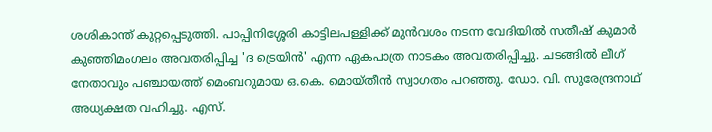ശശികാന്ത് കുറ്റപ്പെടുത്തി. പാപ്പിനിശ്ശേരി കാട്ടിലപള്ളിക്ക് മുൻവശം നടന്ന വേദിയിൽ സതീഷ് കുമാർ കുഞ്ഞിമംഗലം അവതരിപ്പിച്ച 'ദ ട്രെയിൻ' എന്ന ഏകപാത്ര നാടകം അവതരിപ്പിച്ചു. ചടങ്ങിൽ ലീഗ് നേതാവും പഞ്ചായത്ത് മെംബറുമായ ഒ.കെ. മൊയ്തീൻ സ്വാഗതം പറഞ്ഞു. ഡോ. വി. സുരേന്ദ്രനാഥ് അധ്യക്ഷത വഹിച്ചു. എസ്.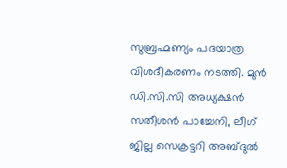സുബ്രഹ്മണ്യം പദയാത്ര വിശദീകരണം നടത്തി. മുൻ ഡി.സി.സി അധ്യക്ഷൻ സതീശൻ പാച്ചേനി, ലീഗ് ജില്ല സെക്രട്ടറി അബ്ദുൽ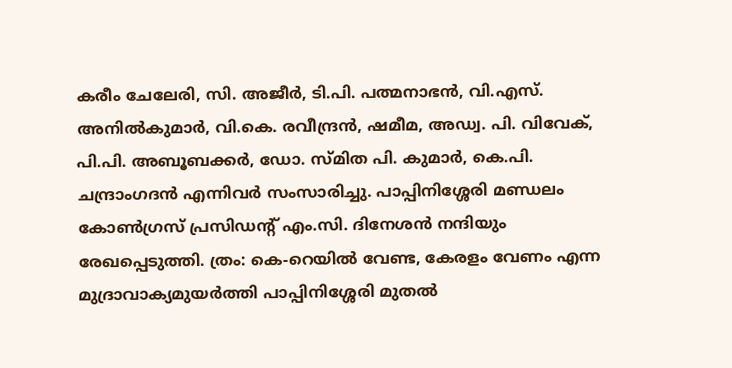കരീം ചേലേരി, സി. അജീർ, ടി.പി. പത്മനാഭൻ, വി.എസ്. അനിൽകുമാർ, വി.കെ. രവീന്ദ്രൻ, ഷമീമ, അഡ്വ. പി. വിവേക്, പി.പി. അബൂബക്കർ, ഡോ. സ്മിത പി. കുമാർ, കെ.പി. ചന്ദ്രാംഗദൻ എന്നിവർ സംസാരിച്ചു. പാപ്പിനിശ്ശേരി മണ്ഡലം കോൺഗ്രസ് പ്രസിഡന്റ് എം.സി. ദിനേശൻ നന്ദിയും രേഖപ്പെടുത്തി. ത്രം: കെ-റെയിൽ വേണ്ട, കേരളം വേണം എന്ന മുദ്രാവാക്യമുയർത്തി പാപ്പിനിശ്ശേരി മുതൽ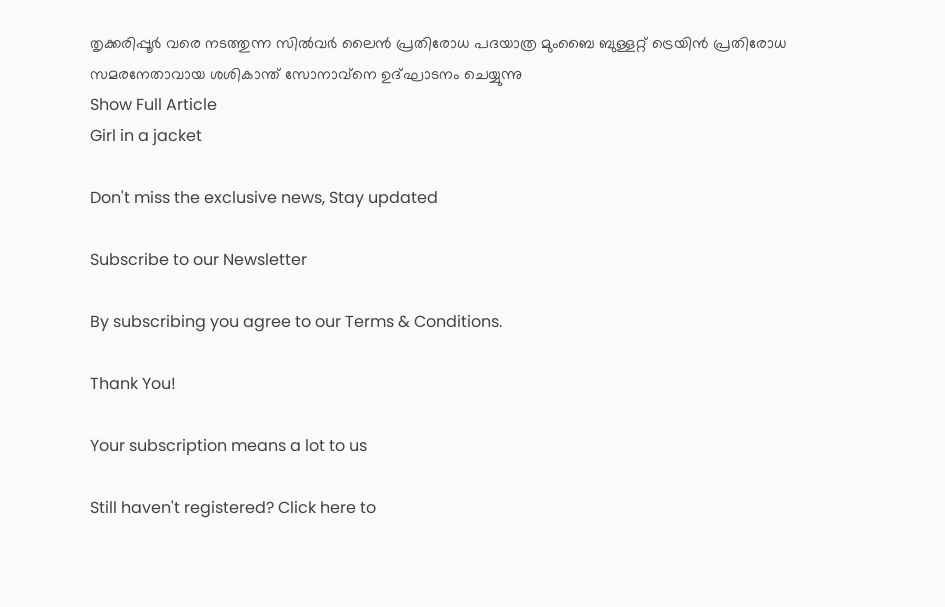തൃക്കരിപ്പൂർ വരെ നടത്തുന്ന സിൽവർ ലൈൻ പ്രതിരോധ പദയാത്ര മുംബൈ ബുള്ളറ്റ് ട്രെയിൻ പ്രതിരോധ സമരനേതാവായ ശശികാന്ത് സോനാവ്നെ ഉദ്ഘാടനം ചെയ്യുന്നു
Show Full Article
Girl in a jacket

Don't miss the exclusive news, Stay updated

Subscribe to our Newsletter

By subscribing you agree to our Terms & Conditions.

Thank You!

Your subscription means a lot to us

Still haven't registered? Click here to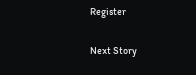Register

Next Story